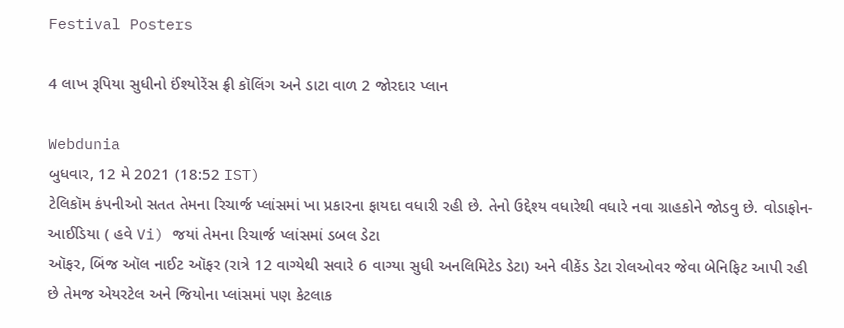Festival Posters

4 લાખ રૂપિયા સુધીનો ઈંશ્યોરેંસ ફ્રી કૉલિંગ અને ડાટા વાળ 2 જોરદાર પ્લાન

Webdunia
બુધવાર, 12 મે 2021 (18:52 IST)
ટેલિકૉમ કંપનીઓ સતત તેમના રિચાર્જ પ્લાંસમાં ખા પ્રકારના ફાયદા વધારી રહી છે. તેનો ઉદ્દેશ્ય વધારેથી વધારે નવા ગ્રાહકોને જોડવુ છે. વોડાફોન-આઈડિયા ( હવે Vi) જયાં તેમના રિચાર્જ પ્લાંસમાં ડબલ ડેટા
ઑફર, બિંજ ઑલ નાઈટ ઑફર (રાત્રે 12 વાગ્યેથી સવારે 6 વાગ્યા સુધી અનલિમિટેડ ડેટા) અને વીકેંડ ડેટા રોલઓવર જેવા બેનિફિટ આપી રહી છે તેમજ એયરટેલ અને જિયોના પ્લાંસમાં પણ કેટલાક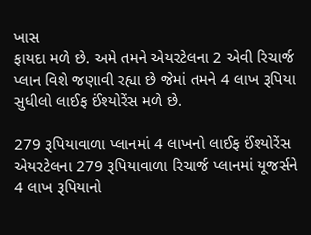ખાસ
ફાયદા મળે છે. અમે તમને એયરટેલના 2 એવી રિચાર્જ પ્લાન વિશે જણાવી રહ્યા છે જેમાં તમને 4 લાખ રૂપિયા સુધીલો લાઈફ ઈંશ્યોરેંસ મળે છે.

279 રૂપિયાવાળા પ્લાનમાં 4 લાખનો લાઈફ ઈંશ્યોરેંસ
એયરટેલના 279 રૂપિયાવાળા રિચાર્જ પ્લાનમાં યૂજર્સને 4 લાખ રૂપિયાનો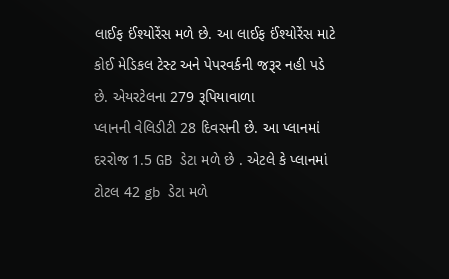લાઈફ ઈંશ્યોરેંસ મળે છે. આ લાઈફ ઈંશ્યોરેંસ માટે કોઈ મેડિકલ ટેસ્ટ અને પેપરવર્કની જરૂર નહી પડે છે. એયરટેલના 279 રૂપિયાવાળા
પ્લાનની વેલિડીટી 28 દિવસની છે. આ પ્લાનમાં દરરોજ 1.5 GB ડેટા મળે છે . એટલે કે પ્લાનમાં ટોટલ 42 gb ડેટા મળે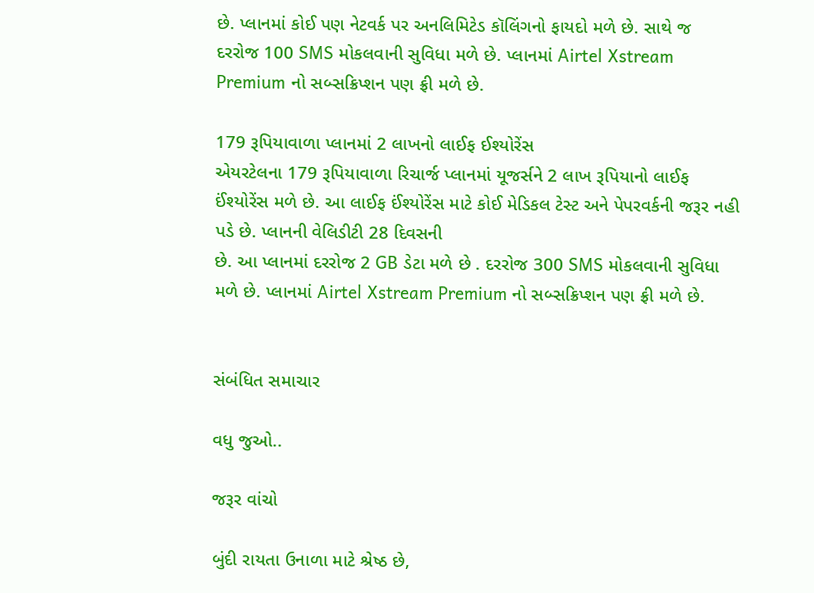છે. પ્લાનમાં કોઈ પણ નેટવર્ક પર અનલિમિટેડ કૉલિંગનો ફાયદો મળે છે. સાથે જ
દરરોજ 100 SMS મોકલવાની સુવિધા મળે છે. પ્લાનમાં Airtel Xstream Premium નો સબ્સક્રિપ્શન પણ ફ્રી મળે છે.

179 રૂપિયાવાળા પ્લાનમાં 2 લાખનો લાઈફ ઈશ્યોરેંસ
એયરટેલના 179 રૂપિયાવાળા રિચાર્જ પ્લાનમાં યૂજર્સને 2 લાખ રૂપિયાનો લાઈફ ઈંશ્યોરેંસ મળે છે. આ લાઈફ ઈંશ્યોરેંસ માટે કોઈ મેડિકલ ટેસ્ટ અને પેપરવર્કની જરૂર નહી પડે છે. પ્લાનની વેલિડીટી 28 દિવસની
છે. આ પ્લાનમાં દરરોજ 2 GB ડેટા મળે છે . દરરોજ 300 SMS મોકલવાની સુવિધા મળે છે. પ્લાનમાં Airtel Xstream Premium નો સબ્સક્રિપ્શન પણ ફ્રી મળે છે.


સંબંધિત સમાચાર

વધુ જુઓ..

જરૂર વાંચો

બુંદી રાયતા ઉનાળા માટે શ્રેષ્ઠ છે,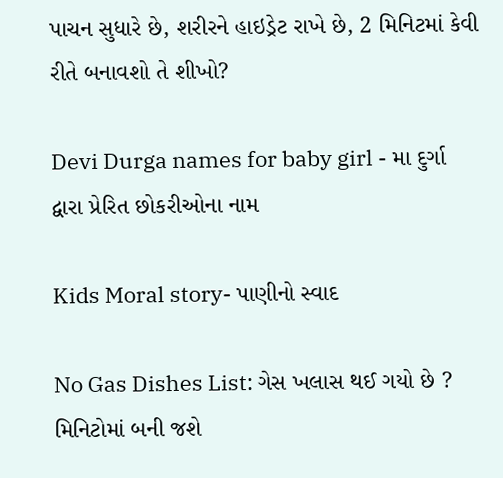પાચન સુધારે છે, શરીરને હાઇડ્રેટ રાખે છે, 2 મિનિટમાં કેવી રીતે બનાવશો તે શીખો?

Devi Durga names for baby girl - મા દુર્ગા દ્વારા પ્રેરિત છોકરીઓના નામ

Kids Moral story- પાણીનો સ્વાદ

No Gas Dishes List: ગેસ ખલાસ થઈ ગયો છે ? મિનિટોમાં બની જશે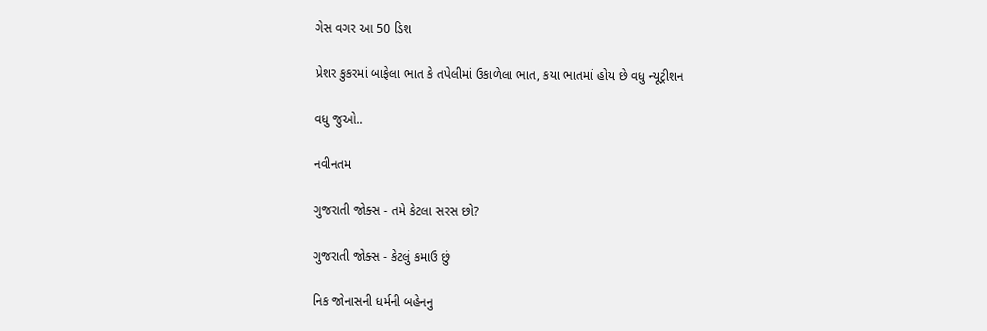ગેસ વગર આ 50 ડિશ

પ્રેશર કુકરમાં બાફેલા ભાત કે તપેલીમાં ઉકાળેલા ભાત, કયા ભાતમાં હોય છે વધુ ન્યૂટ્રીશન

વધુ જુઓ..

નવીનતમ

ગુજરાતી જોક્સ - તમે કેટલા સરસ છો?

ગુજરાતી જોક્સ - કેટલું કમાઉ છું

નિક જોનાસની ધર્મની બહેનનુ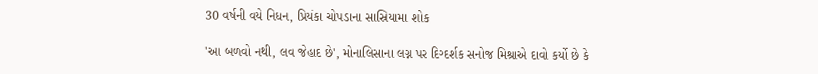30 વર્ષની વયે નિધન, પ્રિયંકા ચોપડાના સાસ્રિયામા શોક

'આ બળવો નથી, લવ જેહાદ છે', મોનાલિસાના લગ્ન પર દિગ્દર્શક સનોજ મિશ્રાએ દાવો કર્યો છે કે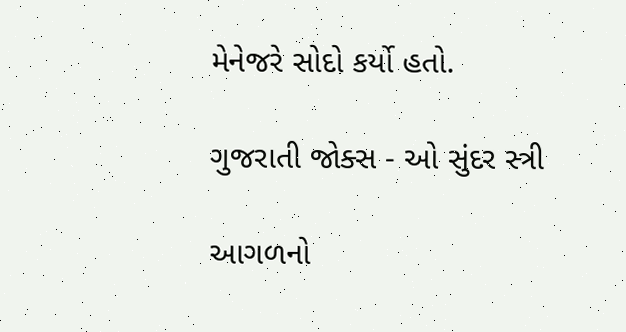મેનેજરે સોદો કર્યો હતો.

ગુજરાતી જોક્સ - ઓ સુંદર સ્ત્રી

આગળનો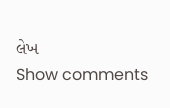લેખ
Show comments